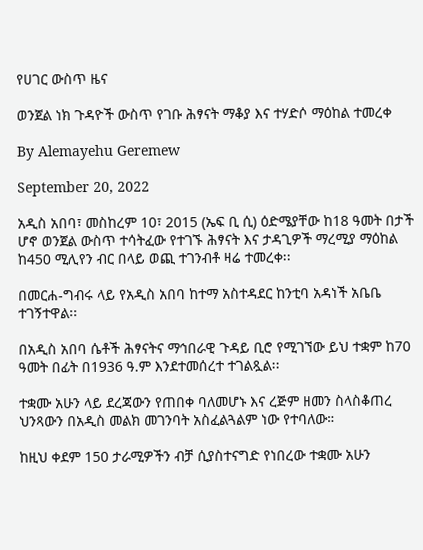የሀገር ውስጥ ዜና

ወንጀል ነክ ጉዳዮች ውስጥ የገቡ ሕፃናት ማቆያ እና ተሃድሶ ማዕከል ተመረቀ

By Alemayehu Geremew

September 20, 2022

አዲስ አበባ፣ መስከረም 10፣ 2015 (ኤፍ ቢ ሲ) ዕድሜያቸው ከ18 ዓመት በታች ሆኖ ወንጀል ውስጥ ተሳትፈው የተገኙ ሕፃናት እና ታዳጊዎች ማረሚያ ማዕከል ከ450 ሚሊየን ብር በላይ ወጪ ተገንብቶ ዛሬ ተመረቀ፡፡

በመርሐ-ግብሩ ላይ የአዲስ አበባ ከተማ አስተዳደር ከንቲባ አዳነች አቤቤ ተገኝተዋል፡፡

በአዲስ አበባ ሴቶች ሕፃናትና ማኅበራዊ ጉዳይ ቢሮ የሚገኘው ይህ ተቋም ከ70 ዓመት በፊት በ1936 ዓ.ም እንደተመሰረተ ተገልጿል፡፡

ተቋሙ አሁን ላይ ደረጃውን የጠበቀ ባለመሆኑ እና ረጅም ዘመን ስላስቆጠረ ህንጻውን በአዲስ መልክ መገንባት አስፈልጓልም ነው የተባለው።

ከዚህ ቀደም 150 ታራሚዎችን ብቻ ሲያስተናግድ የነበረው ተቋሙ አሁን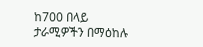ከ700 በላይ ታራሚዎችን በማዕከሉ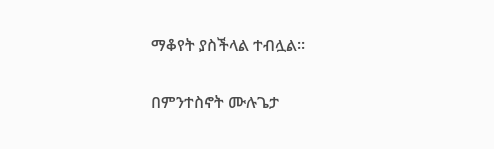ማቆየት ያስችላል ተብሏል፡፡

በምንተስኖት ሙሉጌታ